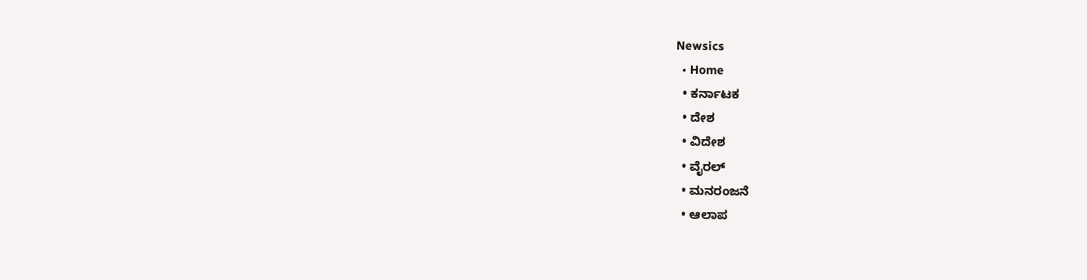Newsics
  • Home
  • ಕರ್ನಾಟಕ
  • ದೇಶ
  • ವಿದೇಶ
  • ವೈರಲ್
  • ಮನರಂಜನೆ
  • ಆಲಾಪ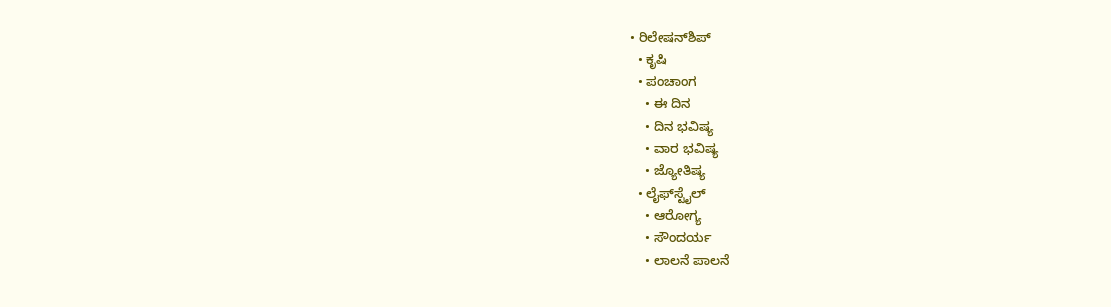• ರಿಲೇಷನ್‌ಶಿಪ್
  • ಕೃಷಿ
  • ಪಂಚಾಂಗ
    • ಈ ದಿನ
    • ದಿನ ಭವಿಷ್ಯ
    • ವಾರ ಭವಿಷ್ಯ
    • ಜ್ಯೋತಿಷ್ಯ
  • ಲೈಫ್‌ಸ್ಟೈಲ್
    • ಆರೋಗ್ಯ
    • ಸೌಂದರ್ಯ
    • ಲಾಲನೆ ಪಾಲನೆ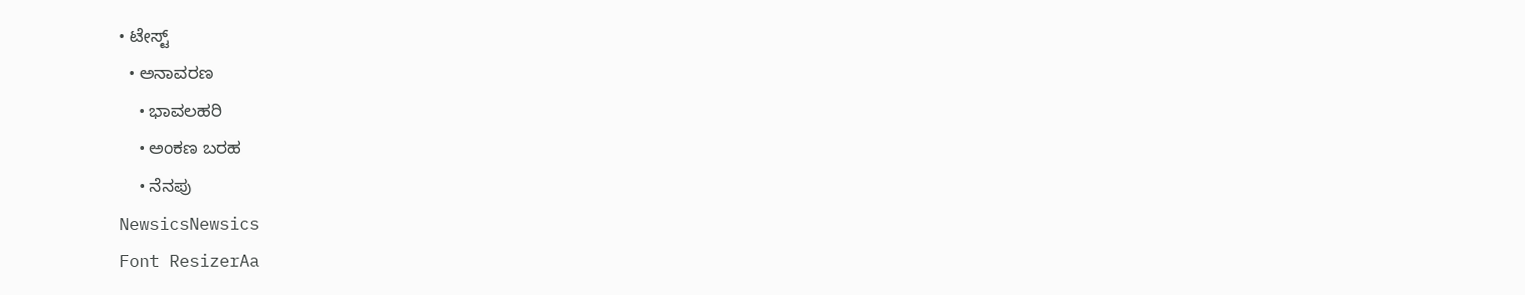• ಟೇಸ್ಟ್
  • ಅನಾವರಣ
    • ಭಾವಲಹರಿ
    • ಅಂಕಣ ಬರಹ
    • ನೆನಪು
NewsicsNewsics
Font ResizerAa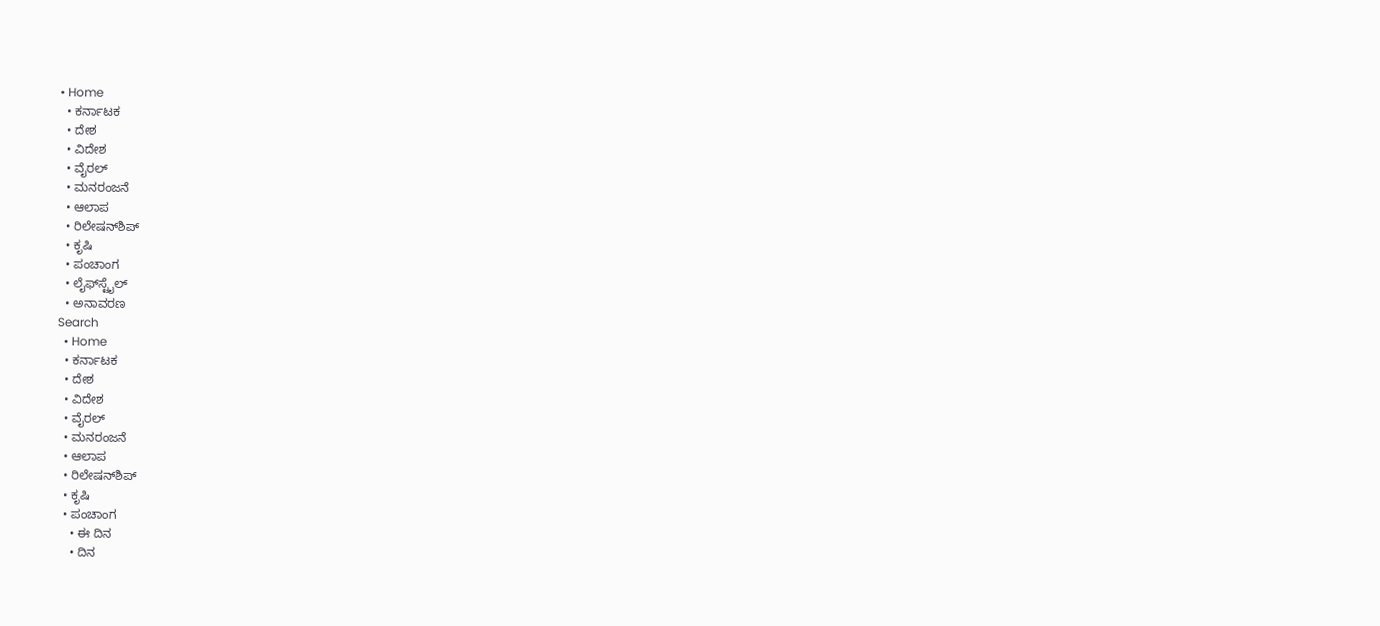• Home
  • ಕರ್ನಾಟಕ
  • ದೇಶ
  • ವಿದೇಶ
  • ವೈರಲ್
  • ಮನರಂಜನೆ
  • ಆಲಾಪ
  • ರಿಲೇಷನ್‌ಶಿಪ್
  • ಕೃಷಿ
  • ಪಂಚಾಂಗ
  • ಲೈಫ್‌ಸ್ಟೈಲ್
  • ಅನಾವರಣ
Search
  • Home
  • ಕರ್ನಾಟಕ
  • ದೇಶ
  • ವಿದೇಶ
  • ವೈರಲ್
  • ಮನರಂಜನೆ
  • ಆಲಾಪ
  • ರಿಲೇಷನ್‌ಶಿಪ್
  • ಕೃಷಿ
  • ಪಂಚಾಂಗ
    • ಈ ದಿನ
    • ದಿನ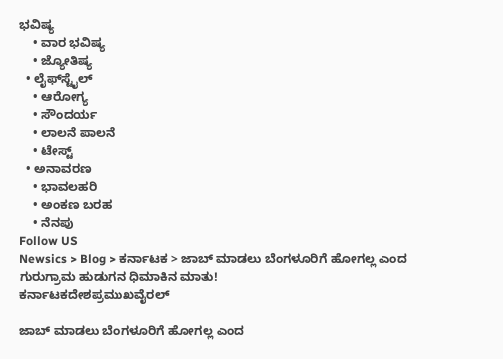ಭವಿಷ್ಯ
    • ವಾರ ಭವಿಷ್ಯ
    • ಜ್ಯೋತಿಷ್ಯ
  • ಲೈಫ್‌ಸ್ಟೈಲ್
    • ಆರೋಗ್ಯ
    • ಸೌಂದರ್ಯ
    • ಲಾಲನೆ ಪಾಲನೆ
    • ಟೇಸ್ಟ್
  • ಅನಾವರಣ
    • ಭಾವಲಹರಿ
    • ಅಂಕಣ ಬರಹ
    • ನೆನಪು
Follow US
Newsics > Blog > ಕರ್ನಾಟಕ > ಜಾಬ್ ಮಾಡಲು ಬೆಂಗಳೂರಿಗೆ ಹೋಗಲ್ಲ ಎಂದ ಗುರುಗ್ರಾಮ ಹುಡುಗನ ಧಿಮಾಕಿನ ಮಾತು!
ಕರ್ನಾಟಕದೇಶಪ್ರಮುಖವೈರಲ್

ಜಾಬ್ ಮಾಡಲು ಬೆಂಗಳೂರಿಗೆ ಹೋಗಲ್ಲ ಎಂದ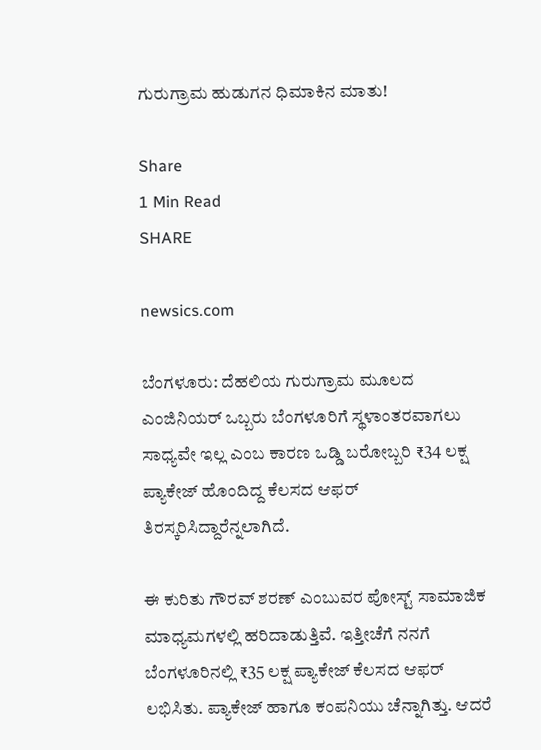ಗುರುಗ್ರಾಮ ಹುಡುಗನ ಧಿಮಾಕಿನ ಮಾತು!

Share
1 Min Read
SHARE

newsics.com

ಬೆಂಗಳೂರು: ದೆಹಲಿಯ ಗುರುಗ್ರಾಮ ಮೂಲದ ಎಂಜಿನಿಯರ್ ಒಬ್ಬರು ಬೆಂಗಳೂರಿಗೆ ಸ್ಥಳಾಂತರವಾಗಲು ಸಾಧ್ಯವೇ ಇಲ್ಲ ಎಂಬ ಕಾರಣ ಒಡ್ಡಿ ಬರೋಬ್ಬರಿ ₹34 ಲಕ್ಷ ಪ್ಯಾಕೇಜ್‌ ಹೊಂದಿದ್ದ ಕೆಲಸದ ಆಫರ್ ತಿರಸ್ಕರಿಸಿದ್ದಾರೆನ್ನಲಾಗಿದೆ.

ಈ ಕುರಿತು ಗೌರವ್ ಶರಣ್ ಎಂಬುವರ ಪೋಸ್ಟ್ ಸಾಮಾಜಿಕ ಮಾಧ್ಯಮಗಳಲ್ಲಿ ಹರಿದಾಡುತ್ತಿವೆ. ಇತ್ತೀಚೆಗೆ ನನಗೆ ಬೆಂಗಳೂರಿನಲ್ಲಿ ₹35 ಲಕ್ಷ ಪ್ಯಾಕೇಜ್ ಕೆಲಸದ ಆಫರ್ ಲಭಿಸಿತು. ಪ್ಯಾಕೇಜ್ ಹಾಗೂ ಕಂಪನಿಯು ಚೆನ್ನಾಗಿತ್ತು. ಆದರೆ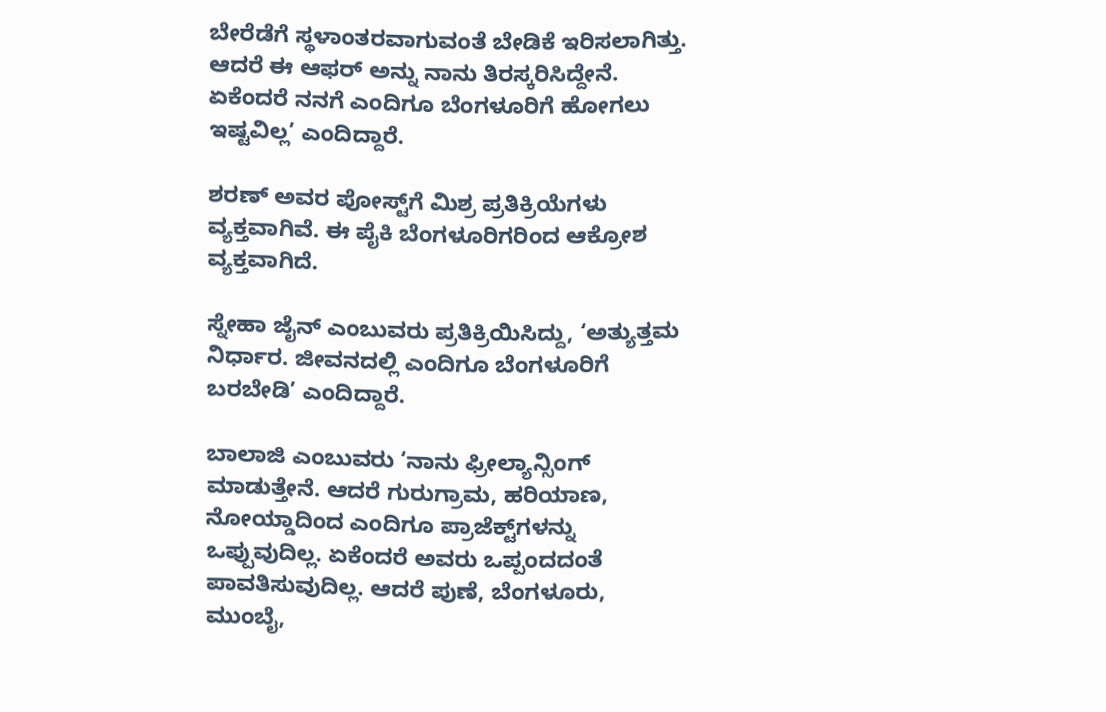ಬೇರೆಡೆಗೆ ಸ್ಥಳಾಂತರವಾಗುವಂತೆ ಬೇಡಿಕೆ ಇರಿಸಲಾಗಿತ್ತು. ಆದರೆ ಈ ಆಫರ್ ಅನ್ನು ನಾನು ತಿರಸ್ಕರಿಸಿದ್ದೇನೆ. ಏಕೆಂದರೆ ನನಗೆ ಎಂದಿಗೂ ಬೆಂಗಳೂರಿಗೆ ಹೋಗಲು ಇಷ್ಟವಿಲ್ಲ’ ಎಂದಿದ್ದಾರೆ.

ಶರಣ್ ಅವರ ಪೋಸ್ಟ್‌ಗೆ ಮಿಶ್ರ ಪ್ರತಿಕ್ರಿಯೆಗಳು ವ್ಯಕ್ತವಾಗಿವೆ. ಈ ಪೈಕಿ ಬೆಂಗಳೂರಿಗರಿಂದ ಆಕ್ರೋಶ ವ್ಯಕ್ತವಾಗಿದೆ.

ಸ್ನೇಹಾ ಜೈನ್ ಎಂಬುವರು ಪ್ರತಿಕ್ರಿಯಿಸಿದ್ದು, ‘ಅತ್ಯುತ್ತಮ ನಿರ್ಧಾರ. ಜೀವನದಲ್ಲಿ ಎಂದಿಗೂ ಬೆಂಗಳೂರಿಗೆ ಬರಬೇಡಿ’ ಎಂದಿದ್ದಾರೆ.

ಬಾಲಾಜಿ ಎಂಬುವರು ‘ನಾನು ಫ್ರೀಲ್ಯಾನ್ಸಿಂಗ್ ಮಾಡುತ್ತೇನೆ. ಆದರೆ ಗುರುಗ್ರಾಮ, ಹರಿಯಾಣ, ನೋಯ್ಡಾದಿಂದ ಎಂದಿಗೂ ಪ್ರಾಜೆಕ್ಟ್‌ಗಳನ್ನು ಒಪ್ಪುವುದಿಲ್ಲ. ಏಕೆಂದರೆ ಅವರು ಒಪ್ಪಂದದಂತೆ ಪಾವತಿಸುವುದಿಲ್ಲ. ಆದರೆ ಪುಣೆ, ಬೆಂಗಳೂರು, ಮುಂಬೈ,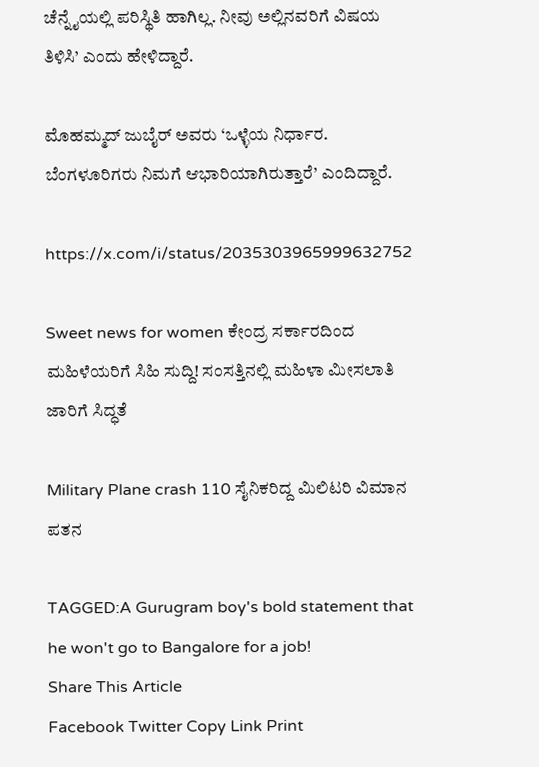ಚೆನ್ನೈಯಲ್ಲಿ ಪರಿಸ್ಥಿತಿ ಹಾಗಿಲ್ಲ. ನೀವು ಅಲ್ಲಿನವರಿಗೆ ವಿಷಯ ತಿಳಿಸಿ’ ಎಂದು ಹೇಳಿದ್ದಾರೆ.

ಮೊಹಮ್ಮದ್ ಜುಬೈರ್ ಅವರು ‘ಒಳ್ಳೆಯ ನಿರ್ಧಾರ. ಬೆಂಗಳೂರಿಗರು ನಿಮಗೆ ಆಭಾರಿಯಾಗಿರುತ್ತಾರೆ’ ಎಂದಿದ್ದಾರೆ.

https://x.com/i/status/2035303965999632752

Sweet news for women ಕೇಂದ್ರ ಸರ್ಕಾರದಿಂದ ಮಹಿಳೆಯರಿಗೆ ಸಿಹಿ ಸುದ್ದಿ! ಸಂಸತ್ತಿನಲ್ಲಿ ಮಹಿಳಾ ಮೀಸಲಾತಿ ಜಾರಿಗೆ ಸಿದ್ಧತೆ

Military Plane crash 110 ಸೈನಿಕರಿದ್ದ ಮಿಲಿಟರಿ ವಿಮಾನ ಪತನ

TAGGED:A Gurugram boy's bold statement that he won't go to Bangalore for a job!
Share This Article
Facebook Twitter Copy Link Print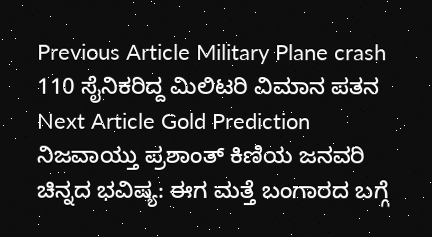Previous Article Military Plane crash 110 ಸೈನಿಕರಿದ್ದ ಮಿಲಿಟರಿ ವಿಮಾನ ಪತನ
Next Article Gold Prediction ನಿಜವಾಯ್ತು ಪ್ರಶಾಂತ್ ಕಿಣಿಯ ಜನವರಿ ಚಿನ್ನದ ಭವಿಷ್ಯ: ಈಗ ಮತ್ತೆ ಬಂಗಾರದ ಬಗ್ಗೆ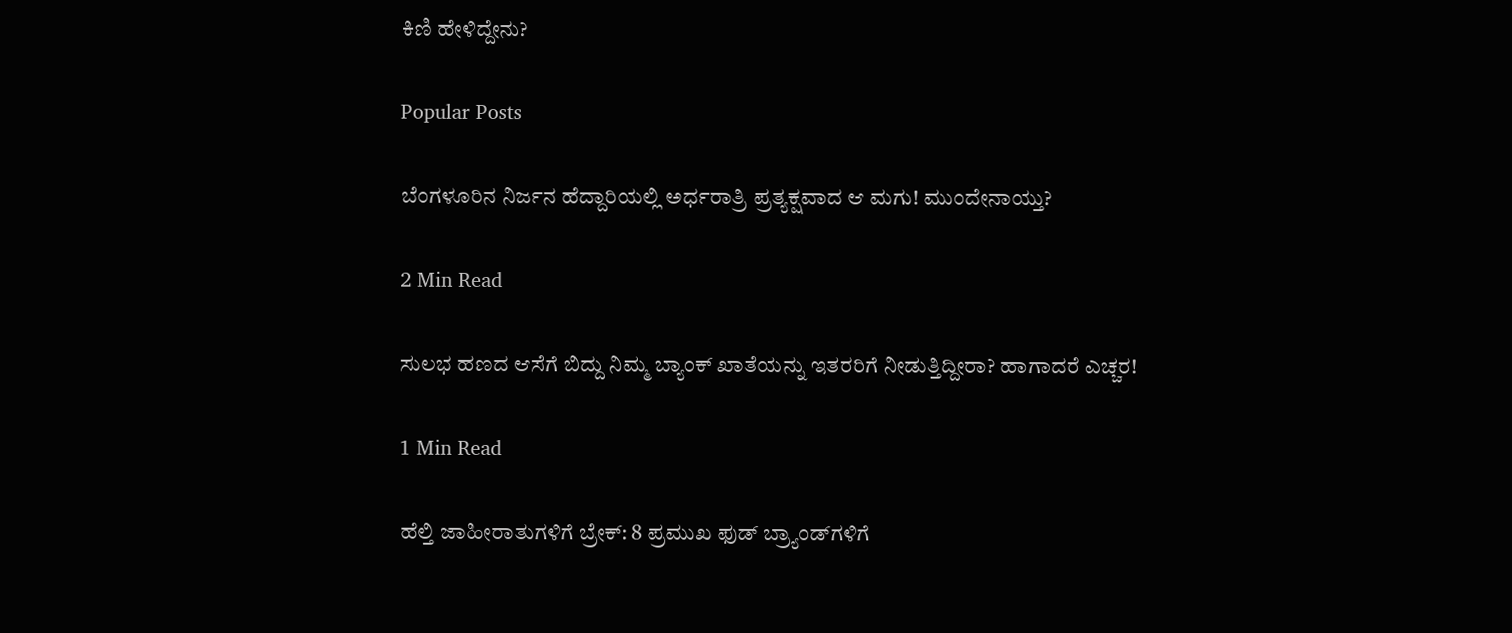ಕಿಣಿ ಹೇಳಿದ್ದೇನು?

Popular Posts

ಬೆಂಗಳೂರಿನ ನಿರ್ಜನ ಹೆದ್ದಾರಿಯಲ್ಲಿ ಅರ್ಧರಾತ್ರಿ ಪ್ರತ್ಯಕ್ಷವಾದ ಆ ಮಗು! ಮುಂದೇನಾಯ್ತು?

2 Min Read

ಸುಲಭ ಹಣದ ಆಸೆಗೆ ಬಿದ್ದು ನಿಮ್ಮ ಬ್ಯಾಂಕ್ ಖಾತೆಯನ್ನು ಇತರರಿಗೆ ನೀಡುತ್ತಿದ್ದೀರಾ? ಹಾಗಾದರೆ ಎಚ್ಚರ!

1 Min Read

ಹೆಲ್ತಿ ಜಾಹೀರಾತುಗಳಿಗೆ ಬ್ರೇಕ್: 8 ಪ್ರಮುಖ ಫುಡ್ ಬ್ರ್ಯಾಂಡ್‌ಗಳಿಗೆ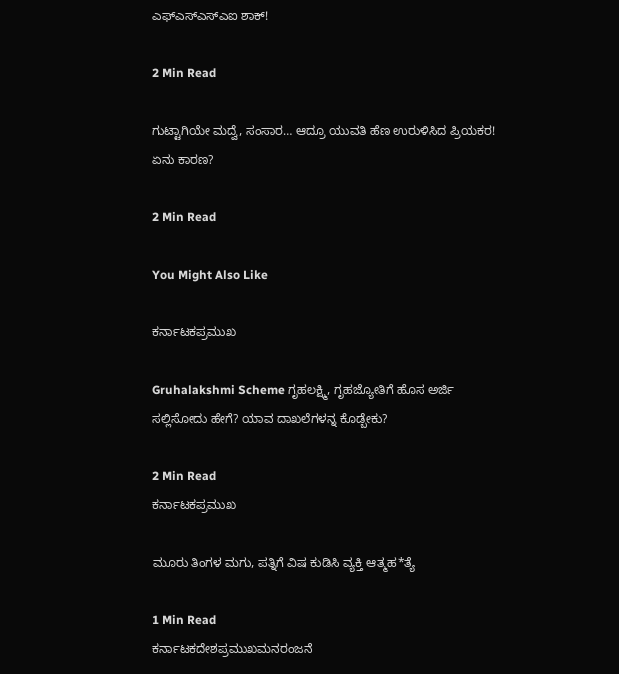ಎಫ್‌ಎಸ್‌ಎಸ್‌ಎಐ ಶಾಕ್!

2 Min Read

ಗುಟ್ಟಾಗಿಯೇ ಮದ್ವೆ, ಸಂಸಾರ… ಆದ್ರೂ ಯುವತಿ ಹೆಣ ಉರುಳಿಸಿದ ಪ್ರಿಯಕರ! ಏನು ಕಾರಣ?

2 Min Read

You Might Also Like

ಕರ್ನಾಟಕಪ್ರಮುಖ

Gruhalakshmi Scheme ಗೃಹಲಕ್ಷ್ಮಿ, ಗೃಹಜ್ಯೋತಿಗೆ ಹೊಸ ಅರ್ಜಿ ಸಲ್ಲಿಸೋದು ಹೇಗೆ? ಯಾವ ದಾಖಲೆಗಳನ್ನ ಕೊಡ್ಬೇಕು?

2 Min Read
ಕರ್ನಾಟಕಪ್ರಮುಖ

ಮೂರು ತಿಂಗಳ ಮಗು, ಪತ್ನಿಗೆ ವಿಷ ಕುಡಿಸಿ ವ್ಯಕ್ತಿ ಆತ್ಮಹ*ತ್ಯೆ

1 Min Read
ಕರ್ನಾಟಕದೇಶಪ್ರಮುಖಮನರಂಜನೆ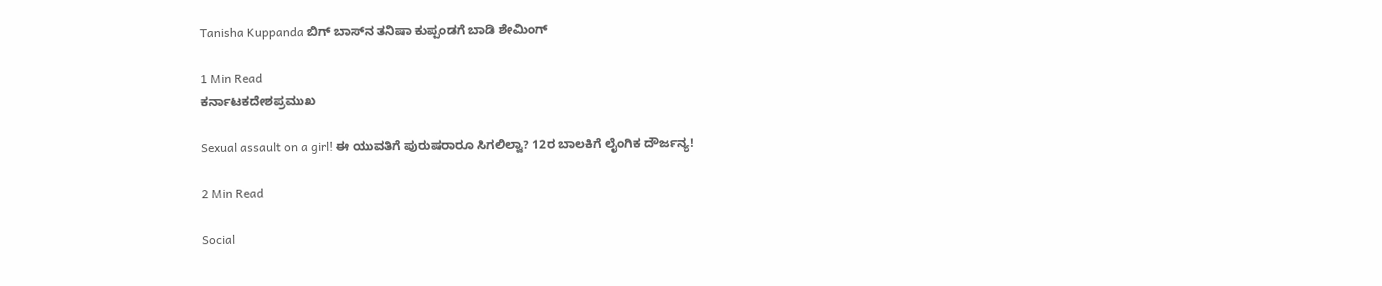Tanisha Kuppanda ಬಿಗ್‌ ಬಾಸ್‌ನ ತನಿಷಾ‌ ಕುಪ್ಪಂಡಗೆ ಬಾಡಿ ಶೇಮಿಂಗ್

1 Min Read
ಕರ್ನಾಟಕದೇಶಪ್ರಮುಖ

Sexual assault on a girl! ಈ ಯುವತಿಗೆ ಪುರುಷರಾರೂ ಸಿಗಲಿಲ್ವಾ? 12ರ ಬಾಲಕಿ‌ಗೆ ಲೈಂಗಿಕ ದೌರ್ಜನ್ಯ!

2 Min Read

Social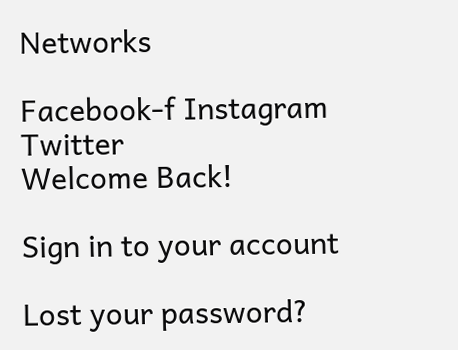Networks

Facebook-f Instagram Twitter
Welcome Back!

Sign in to your account

Lost your password?